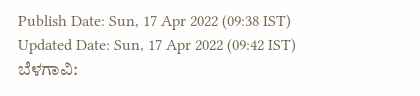Publish Date: Sun, 17 Apr 2022 (09:38 IST)
Updated Date: Sun, 17 Apr 2022 (09:42 IST)
ಬೆಳಗಾವಿ: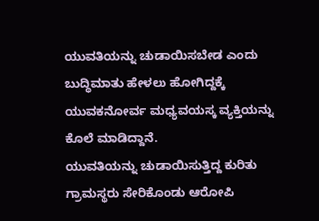ಯುವತಿಯನ್ನು ಚುಡಾಯಿಸಬೇಡ ಎಂದು ಬುದ್ಧಿಮಾತು ಹೇಳಲು ಹೋಗಿದ್ದಕ್ಕೆ ಯುವಕನೋರ್ವ ಮಧ್ಯವಯಸ್ಕ ವ್ಯಕ್ತಿಯನ್ನು ಕೊಲೆ ಮಾಡಿದ್ದಾನೆ.
ಯುವತಿಯನ್ನು ಚುಡಾಯಿಸುತ್ತಿದ್ದ ಕುರಿತು ಗ್ರಾಮಸ್ಥರು ಸೇರಿಕೊಂಡು ಆರೋಪಿ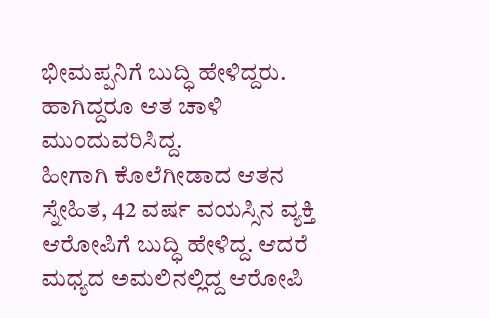ಭೀಮಪ್ಪನಿಗೆ ಬುದ್ಧಿ ಹೇಳಿದ್ದರು. ಹಾಗಿದ್ದರೂ ಆತ ಚಾಳಿ ಮುಂದುವರಿಸಿದ್ದ.
ಹೀಗಾಗಿ ಕೊಲೆಗೀಡಾದ ಆತನ ಸ್ನೇಹಿತ, 42 ವರ್ಷ ವಯಸ್ಸಿನ ವ್ಯಕ್ತಿ ಆರೋಪಿಗೆ ಬುದ್ಧಿ ಹೇಳಿದ್ದ. ಆದರೆ ಮಧ್ಯದ ಅಮಲಿನಲ್ಲಿದ್ದ ಆರೋಪಿ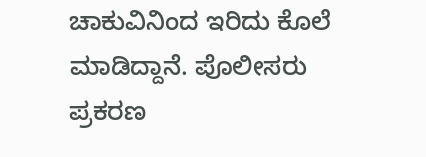ಚಾಕುವಿನಿಂದ ಇರಿದು ಕೊಲೆ ಮಾಡಿದ್ದಾನೆ. ಪೊಲೀಸರು ಪ್ರಕರಣ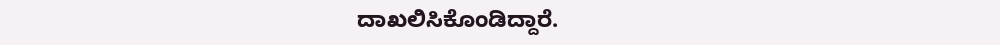ದಾಖಲಿಸಿಕೊಂಡಿದ್ದಾರೆ.